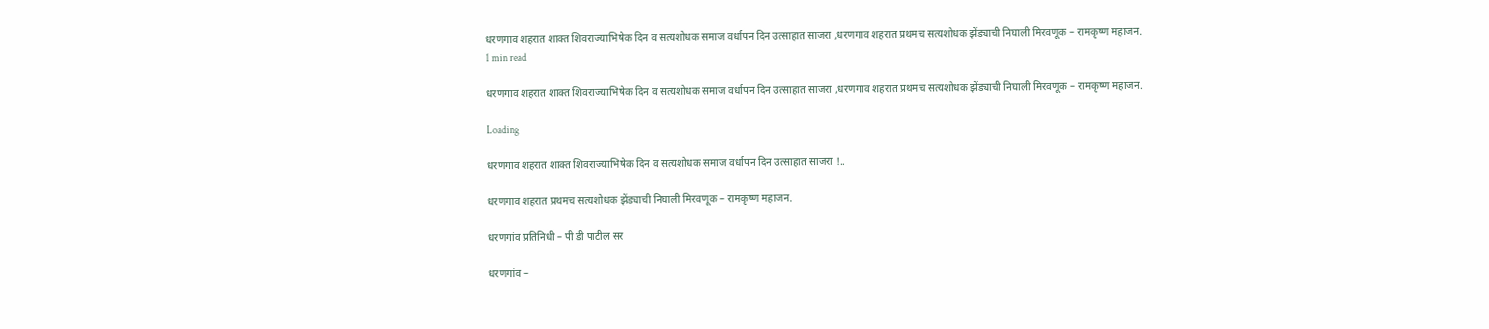धरणगाव शहरात शाक्त शिवराज्याभिषेक दिन व सत्यशोधक समाज वर्धापन दिन उत्साहात साजरा ,धरणगाव शहरात प्रथमच सत्यशोधक झेंड्याची निघाली मिरवणूक – रामकृष्ण महाजन.
1 min read

धरणगाव शहरात शाक्त शिवराज्याभिषेक दिन व सत्यशोधक समाज वर्धापन दिन उत्साहात साजरा ,धरणगाव शहरात प्रथमच सत्यशोधक झेंड्याची निघाली मिरवणूक – रामकृष्ण महाजन.

Loading

धरणगाव शहरात शाक्त शिवराज्याभिषेक दिन व सत्यशोधक समाज वर्धापन दिन उत्साहात साजरा !..

धरणगाव शहरात प्रथमच सत्यशोधक झेंड्याची निघाली मिरवणूक – रामकृष्ण महाजन.

धरणगांव प्रतिनिधी – पी डी पाटील सर

धरणगांव –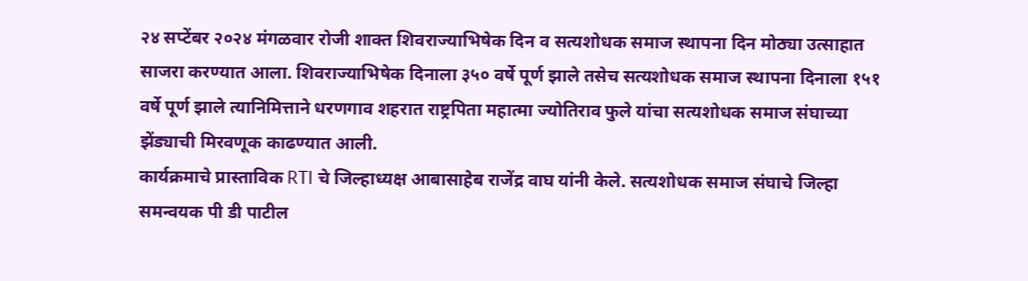२४ सप्टेंबर २०२४ मंगळवार रोजी शाक्त शिवराज्याभिषेक दिन व सत्यशोधक समाज स्थापना दिन मोठ्या उत्साहात साजरा करण्यात आला. शिवराज्याभिषेक दिनाला ३५० वर्षे पूर्ण झाले तसेच सत्यशोधक समाज स्थापना दिनाला १५१ वर्षे पूर्ण झाले त्यानिमित्ताने धरणगाव शहरात राष्ट्रपिता महात्मा ज्योतिराव फुले यांचा सत्यशोधक समाज संघाच्या झेंड्याची मिरवणूक काढण्यात आली.
कार्यक्रमाचे प्रास्ताविक RTI चे जिल्हाध्यक्ष आबासाहेब राजेंद्र वाघ यांनी केले. सत्यशोधक समाज संघाचे जिल्हा समन्वयक पी डी पाटील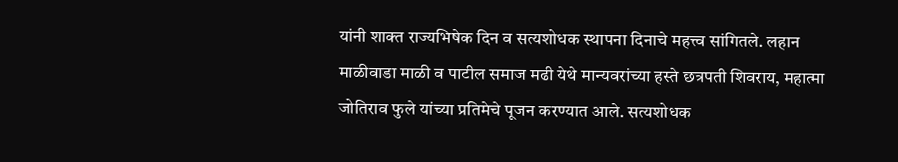यांनी शाक्त राज्यभिषेक दिन व सत्यशोधक स्थापना दिनाचे महत्त्व सांगितले. लहान माळीवाडा माळी व पाटील समाज मढी येथे मान्यवरांच्या हस्ते छत्रपती शिवराय, महात्मा जोतिराव फुले यांच्या प्रतिमेचे पूजन करण्यात आले. सत्यशोधक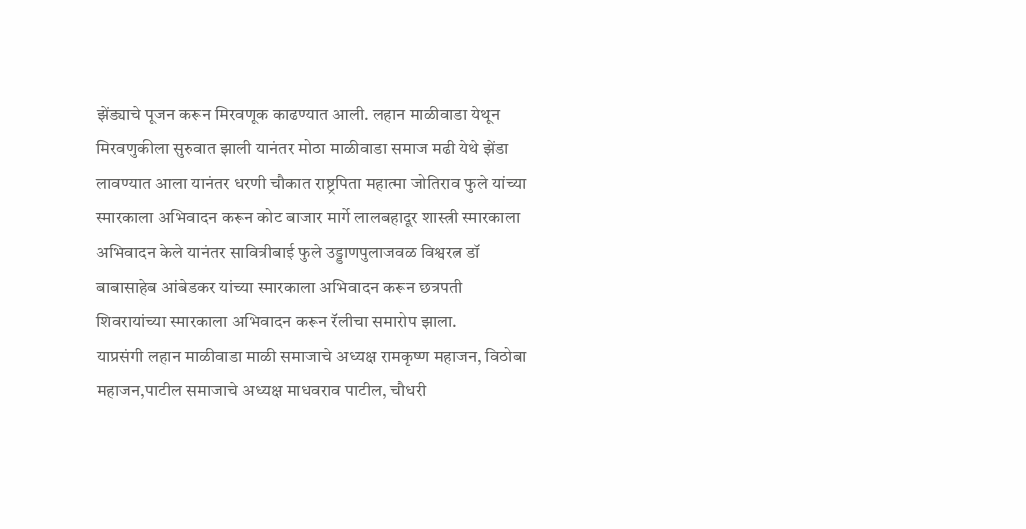झेंड्याचे पूजन करून मिरवणूक काढण्यात आली. लहान माळीवाडा येथून मिरवणुकीला सुरुवात झाली यानंतर मोठा माळीवाडा समाज मढी येथे झेंडा लावण्यात आला यानंतर धरणी चौकात राष्ट्रपिता महात्मा जोतिराव फुले यांच्या स्मारकाला अभिवादन करून कोट बाजार मार्गे लालबहादूर शास्त्री स्मारकाला अभिवादन केले यानंतर सावित्रीबाई फुले उड्डाणपुलाजवळ विश्वरत्न डॉ बाबासाहेब आंबेडकर यांच्या स्मारकाला अभिवादन करून छत्रपती शिवरायांच्या स्मारकाला अभिवादन करून रॅलीचा समारोप झाला.
याप्रसंगी लहान माळीवाडा माळी समाजाचे अध्यक्ष रामकृष्ण महाजन, विठोबा महाजन,पाटील समाजाचे अध्यक्ष माधवराव पाटील, चौधरी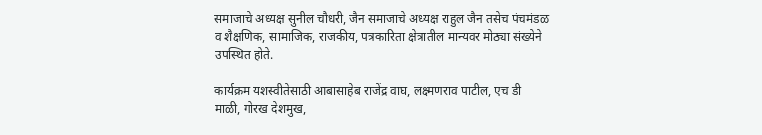समाजाचे अध्यक्ष सुनील चौधरी, जैन समाजाचे अध्यक्ष राहुल जैन तसेच पंचमंडळ व शैक्षणिक, सामाजिक, राजकीय, पत्रकारिता क्षेत्रातील मान्यवर मोठ्या संख्येने उपस्थित होते.

कार्यक्रम यशस्वीतेसाठी आबासाहेब राजेंद्र वाघ, लक्ष्मणराव पाटील, एच डी माळी, गोरख देशमुख,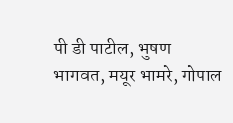पी डी पाटील, भुषण भागवत, मयूर भामरे, गोपाल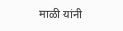माळी यांनी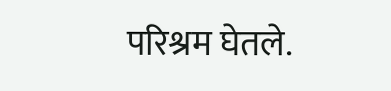परिश्रम घेतले.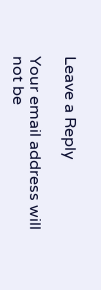Leave a Reply

Your email address will not be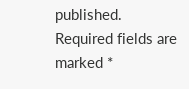published. Required fields are marked *